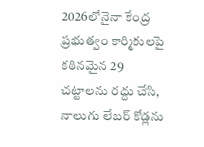2026లోనైనా కేంద్ర ప్రభుత్వం కార్మికులపై కఠినమైన 29 చట్టాలను రద్దు చేసి, నాలుగు లేబర్ కోడ్లను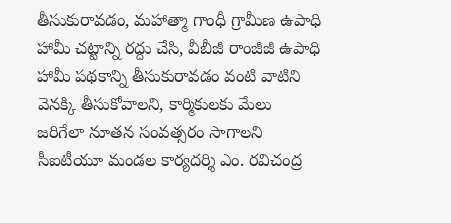తీసుకురావడం, మహాత్మా గాంధీ గ్రామీణ ఉపాధి హామీ చట్టాన్ని రద్దు చేసి, వీబీజీ రాంజీజీ ఉపాధి హామీ పథకాన్ని తీసుకురావడం వంటి వాటిని వెనక్కి తీసుకోవాలని, కార్మికులకు మేలు జరిగేలా నూతన సంవత్సరం సాగాలని సీఐటీయూ మండల కార్యదర్శి ఎం. రవిచంద్ర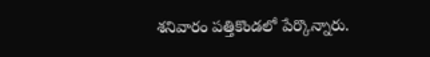శనివారం పత్తికొండలో పేర్కొన్నారు.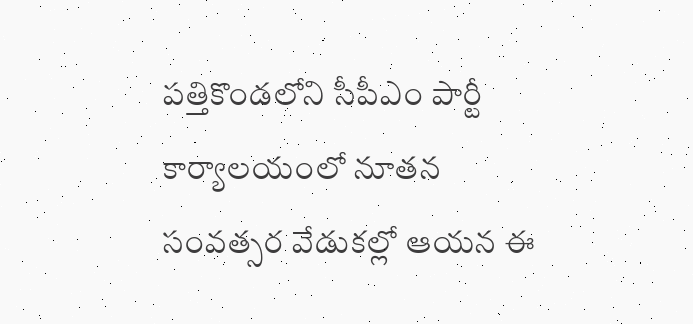పత్తికొండలోని సీపీఎం పార్టీ కార్యాలయంలో నూతన సంవత్సర వేడుకల్లో ఆయన ఈ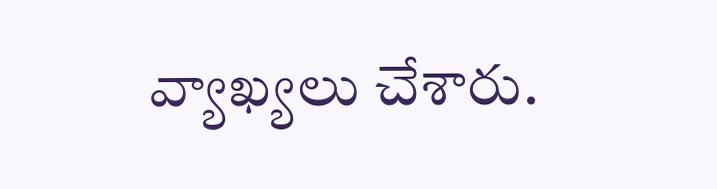వ్యాఖ్యలు చేశారు.